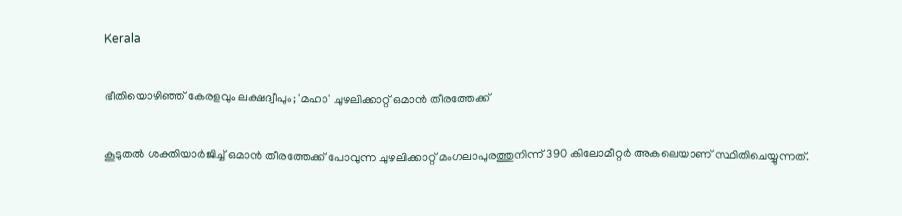Kerala

ഭീതിയൊഴിഞ്ഞ് കേരളവും ലക്ഷദ്വീപും; 'മഹാ' ചുഴലിക്കാറ്റ് ഒമാന്‍ തീരത്തേക്ക്

കൂടുതല്‍ ശക്തിയാര്‍ജിച്ച് ഒമാന്‍ തീരത്തേക്ക് പോവുന്ന ചുഴലിക്കാറ്റ് മംഗലാപുരത്തുനിന്ന് 390 കിലോമീറ്റര്‍ അകലെയാണ് സ്ഥിതിചെയ്യുന്നത്.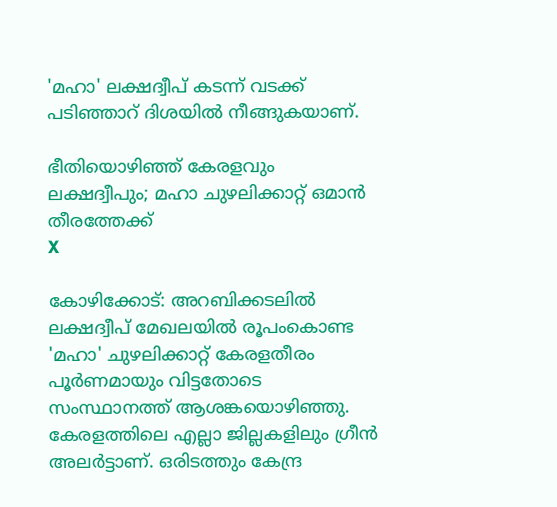'മഹാ' ലക്ഷദ്വീപ് കടന്ന് വടക്ക് പടിഞ്ഞാറ് ദിശയില്‍ നീങ്ങുകയാണ്.

ഭീതിയൊഴിഞ്ഞ് കേരളവും ലക്ഷദ്വീപും; മഹാ ചുഴലിക്കാറ്റ് ഒമാന്‍ തീരത്തേക്ക്
X

കോഴിക്കോട്: അറബിക്കടലില്‍ ലക്ഷദ്വീപ് മേഖലയില്‍ രൂപംകൊണ്ട 'മഹാ' ചുഴലിക്കാറ്റ് കേരളതീരം പൂര്‍ണമായും വിട്ടതോടെ സംസ്ഥാനത്ത് ആശങ്കയൊഴിഞ്ഞു. കേരളത്തിലെ എല്ലാ ജില്ലകളിലും ഗ്രീന്‍ അലര്‍ട്ടാണ്. ഒരിടത്തും കേന്ദ്ര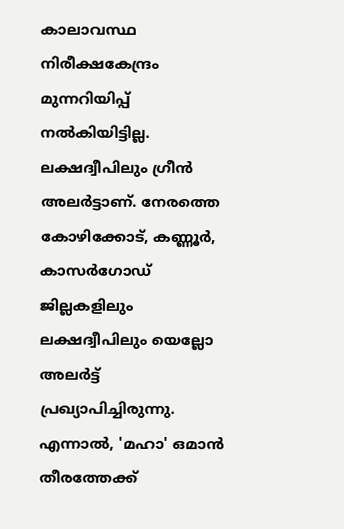കാലാവസ്ഥ നിരീക്ഷകേന്ദ്രം മുന്നറിയിപ്പ് നല്‍കിയിട്ടില്ല. ലക്ഷദ്വീപിലും ഗ്രീന്‍ അലര്‍ട്ടാണ്. നേരത്തെ കോഴിക്കോട്, കണ്ണൂര്‍, കാസര്‍ഗോഡ് ജില്ലകളിലും ലക്ഷദ്വീപിലും യെല്ലോ അലര്‍ട്ട് പ്രഖ്യാപിച്ചിരുന്നു. എന്നാല്‍, 'മഹാ' ഒമാന്‍ തീരത്തേക്ക്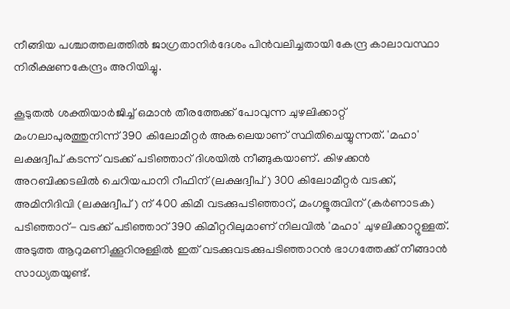നീങ്ങിയ പശ്ചാത്തലത്തില്‍ ജാഗ്രതാനിര്‍ദേശം പിന്‍വലിച്ചതായി കേന്ദ്ര കാലാവസ്ഥാ നിരീക്ഷണകേന്ദ്രം അറിയിച്ചു.

കൂടുതല്‍ ശക്തിയാര്‍ജിച്ച് ഒമാന്‍ തീരത്തേക്ക് പോവുന്ന ചുഴലിക്കാറ്റ് മംഗലാപുരത്തുനിന്ന് 390 കിലോമീറ്റര്‍ അകലെയാണ് സ്ഥിതിചെയ്യുന്നത്. 'മഹാ' ലക്ഷദ്വീപ് കടന്ന് വടക്ക് പടിഞ്ഞാറ് ദിശയില്‍ നീങ്ങുകയാണ്. കിഴക്കന്‍ അറബിക്കടലില്‍ ചെറിയപാനി റീഫിന് (ലക്ഷദ്വീപ്) 300 കിലോമീറ്റര്‍ വടക്ക്, അമിനിദിവി (ലക്ഷദ്വീപ്) ന് 400 കിമീ വടക്കുപടിഞ്ഞാറ്, മംഗളൂരുവിന് (കര്‍ണാടക) പടിഞ്ഞാറ്- വടക്ക് പടിഞ്ഞാറ് 390 കിമീറ്ററിലുമാണ് നിലവില്‍ 'മഹാ' ചുഴലിക്കാറ്റുള്ളത്. അടുത്ത ആറുമണിക്കൂറിനുള്ളില്‍ ഇത് വടക്കുവടക്കുപടിഞ്ഞാറന്‍ ഭാഗത്തേക്ക് നീങ്ങാന്‍ സാധ്യതയുണ്ട്.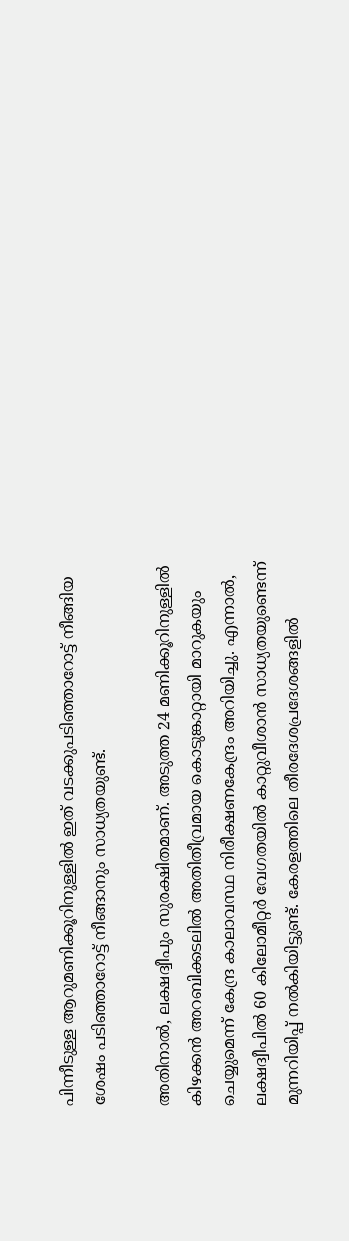പിന്നീടുള്ള ആറുമണിക്കൂറിനുള്ളില്‍ ഇത് വടക്കുപടിഞ്ഞാറോട്ട് നീങ്ങിയ ശേഷം പടിഞ്ഞാറോട്ട് നീങ്ങാനും സാധ്യതയുണ്ട്.

അതിനാല്‍, ലക്ഷദ്വീപും സുരക്ഷിതമാണ്. അടുത്ത 24 മണിക്കൂറിനുള്ളില്‍ കിഴക്കന്‍ അറബിക്കടലില്‍ അതിതീവ്രമായ കൊടുങ്കാറ്റായി മാറുകയും ചെയ്യുമെന്ന് കേന്ദ്ര കാലാവസ്ഥ നിരീക്ഷണകേന്ദ്രം അറിയിച്ചു. എന്നാല്‍, ലക്ഷദ്വീപില്‍ 60 കിലോമീറ്റര്‍ വേഗതയില്‍ കാറ്റുവീശാന്‍ സാധ്യതയുണ്ടെന്ന് മുന്നറിയിപ്പ് നല്‍കിയിട്ടുണ്ട്. കേരളത്തിലെ തീരദേശപ്രദേശങ്ങളില്‍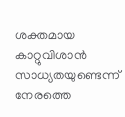ശക്തമായ കാറ്റുവിശാന്‍ സാധ്യതയുണ്ടെന്ന് നേരത്തെ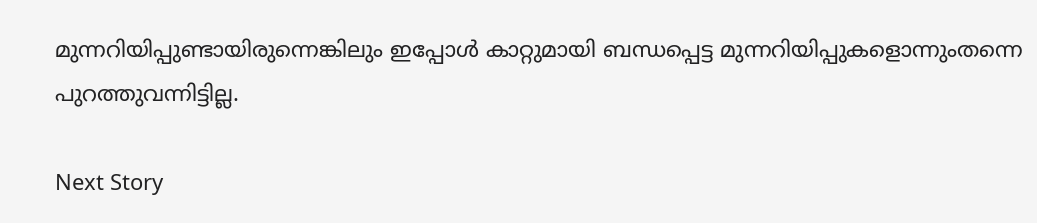മുന്നറിയിപ്പുണ്ടായിരുന്നെങ്കിലും ഇപ്പോള്‍ കാറ്റുമായി ബന്ധപ്പെട്ട മുന്നറിയിപ്പുകളൊന്നുംതന്നെ പുറത്തുവന്നിട്ടില്ല.

Next Story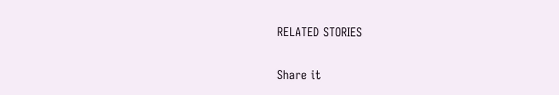RELATED STORIES

Share it